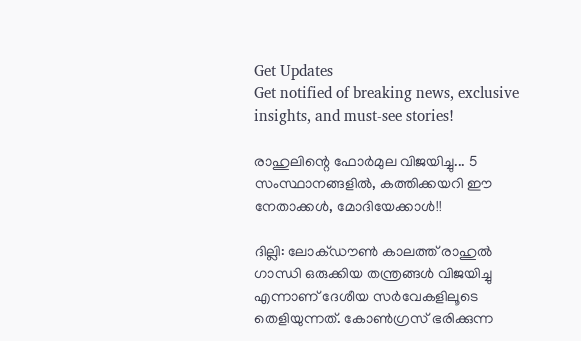Get Updates
Get notified of breaking news, exclusive insights, and must-see stories!

രാഹുലിന്റെ ഫോര്‍മുല വിജയിച്ചു... 5 സംസ്ഥാനങ്ങളില്‍, കത്തിക്കയറി ഈ നേതാക്കള്‍, മോദിയേക്കാള്‍!!

ദില്ലി: ലോക്ഡൗണ്‍ കാലത്ത് രാഹുല്‍ ഗാന്ധി ഒരുക്കിയ തന്ത്രങ്ങള്‍ വിജയിച്ചു എന്നാണ് ദേശീയ സര്‍വേകളിലൂടെ തെളിയുന്നത്. കോണ്‍ഗ്രസ് ഭരിക്കുന്ന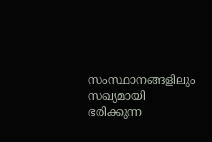സംസ്ഥാനങ്ങളിലും സഖ്യമായി ഭരിക്കുന്ന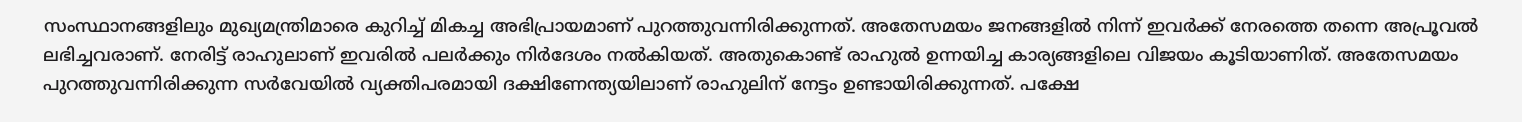സംസ്ഥാനങ്ങളിലും മുഖ്യമന്ത്രിമാരെ കുറിച്ച് മികച്ച അഭിപ്രായമാണ് പുറത്തുവന്നിരിക്കുന്നത്. അതേസമയം ജനങ്ങളില്‍ നിന്ന് ഇവര്‍ക്ക് നേരത്തെ തന്നെ അപ്രൂവല്‍ ലഭിച്ചവരാണ്. നേരിട്ട് രാഹുലാണ് ഇവരില്‍ പലര്‍ക്കും നിര്‍ദേശം നല്‍കിയത്. അതുകൊണ്ട് രാഹുല്‍ ഉന്നയിച്ച കാര്യങ്ങളിലെ വിജയം കൂടിയാണിത്. അതേസമയം പുറത്തുവന്നിരിക്കുന്ന സര്‍വേയില്‍ വ്യക്തിപരമായി ദക്ഷിണേന്ത്യയിലാണ് രാഹുലിന് നേട്ടം ഉണ്ടായിരിക്കുന്നത്. പക്ഷേ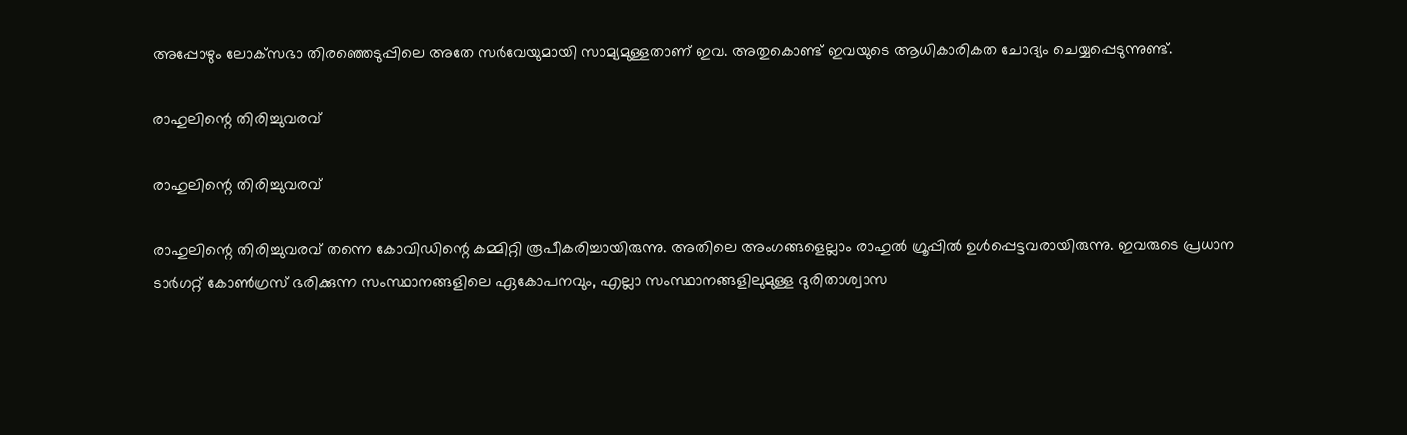അപ്പോഴും ലോക്‌സഭാ തിരഞ്ഞെടുപ്പിലെ അതേ സര്‍വേയുമായി സാമ്യമുള്ളതാണ് ഇവ. അതുകൊണ്ട് ഇവയുടെ ആധികാരികത ചോദ്യം ചെയ്യപ്പെടുന്നുണ്ട്.

രാഹുലിന്റെ തിരിച്ചുവരവ്

രാഹുലിന്റെ തിരിച്ചുവരവ്

രാഹുലിന്റെ തിരിച്ചുവരവ് തന്നെ കോവിഡിന്റെ കമ്മിറ്റി രൂപീകരിച്ചായിരുന്നു. അതിലെ അംഗങ്ങളെല്ലാം രാഹുല്‍ ഗ്രൂപ്പില്‍ ഉള്‍പ്പെട്ടവരായിരുന്നു. ഇവരുടെ പ്രധാന ടാര്‍ഗറ്റ് കോണ്‍ഗ്രസ് ഭരിക്കുന്ന സംസ്ഥാനങ്ങളിലെ ഏകോപനവും, എല്ലാ സംസ്ഥാനങ്ങളിലുമുള്ള ദുരിതാശ്വാസ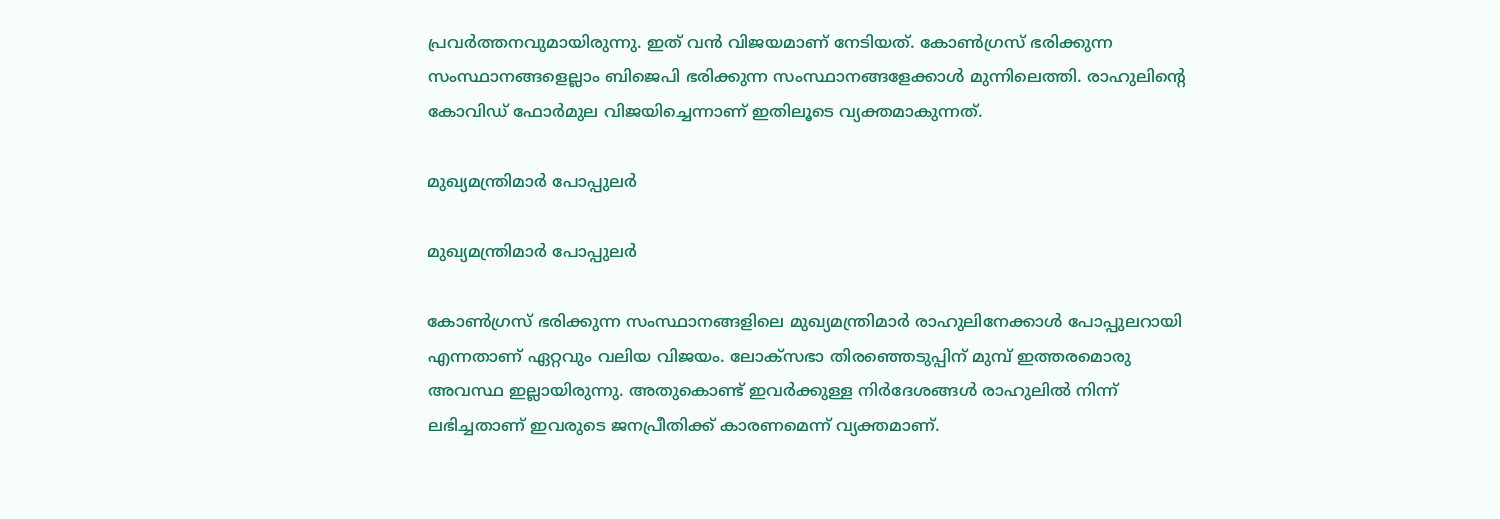പ്രവര്‍ത്തനവുമായിരുന്നു. ഇത് വന്‍ വിജയമാണ് നേടിയത്. കോണ്‍ഗ്രസ് ഭരിക്കുന്ന സംസ്ഥാനങ്ങളെല്ലാം ബിജെപി ഭരിക്കുന്ന സംസ്ഥാനങ്ങളേക്കാള്‍ മുന്നിലെത്തി. രാഹുലിന്റെ കോവിഡ് ഫോര്‍മുല വിജയിച്ചെന്നാണ് ഇതിലൂടെ വ്യക്തമാകുന്നത്.

മുഖ്യമന്ത്രിമാര്‍ പോപ്പുലര്‍

മുഖ്യമന്ത്രിമാര്‍ പോപ്പുലര്‍

കോണ്‍ഗ്രസ് ഭരിക്കുന്ന സംസ്ഥാനങ്ങളിലെ മുഖ്യമന്ത്രിമാര്‍ രാഹുലിനേക്കാള്‍ പോപ്പുലറായി എന്നതാണ് ഏറ്റവും വലിയ വിജയം. ലോക്‌സഭാ തിരഞ്ഞെടുപ്പിന് മുമ്പ് ഇത്തരമൊരു അവസ്ഥ ഇല്ലായിരുന്നു. അതുകൊണ്ട് ഇവര്‍ക്കുള്ള നിര്‍ദേശങ്ങള്‍ രാഹുലില്‍ നിന്ന് ലഭിച്ചതാണ് ഇവരുടെ ജനപ്രീതിക്ക് കാരണമെന്ന് വ്യക്തമാണ്.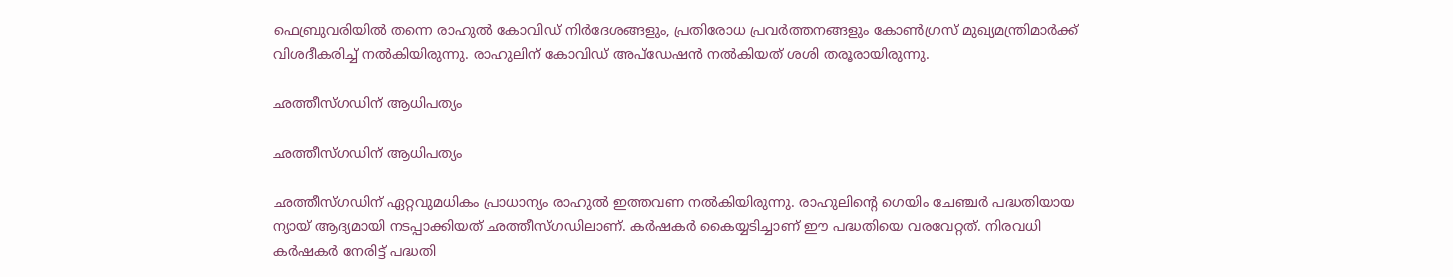ഫെബ്രുവരിയില്‍ തന്നെ രാഹുല്‍ കോവിഡ് നിര്‍ദേശങ്ങളും, പ്രതിരോധ പ്രവര്‍ത്തനങ്ങളും കോണ്‍ഗ്രസ് മുഖ്യമന്ത്രിമാര്‍ക്ക് വിശദീകരിച്ച് നല്‍കിയിരുന്നു. രാഹുലിന് കോവിഡ് അപ്‌ഡേഷന്‍ നല്‍കിയത് ശശി തരൂരായിരുന്നു.

ഛത്തീസ്ഗഡിന് ആധിപത്യം

ഛത്തീസ്ഗഡിന് ആധിപത്യം

ഛത്തീസ്ഗഡിന് ഏറ്റവുമധികം പ്രാധാന്യം രാഹുല്‍ ഇത്തവണ നല്‍കിയിരുന്നു. രാഹുലിന്റെ ഗെയിം ചേഞ്ചര്‍ പദ്ധതിയായ ന്യായ് ആദ്യമായി നടപ്പാക്കിയത് ഛത്തീസ്ഗഡിലാണ്. കര്‍ഷകര്‍ കൈയ്യടിച്ചാണ് ഈ പദ്ധതിയെ വരവേറ്റത്. നിരവധി കര്‍ഷകര്‍ നേരിട്ട് പദ്ധതി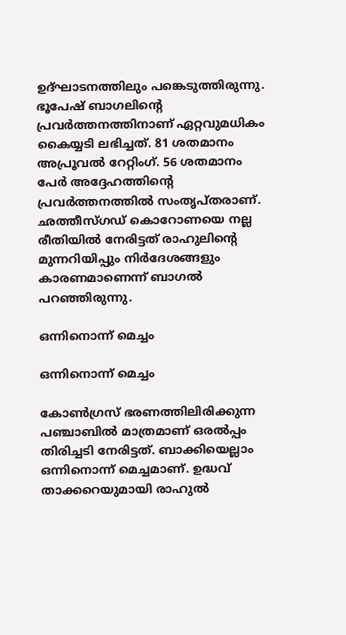ഉദ്ഘാടനത്തിലും പങ്കെടുത്തിരുന്നു. ഭൂപേഷ് ബാഗലിന്റെ പ്രവര്‍ത്തനത്തിനാണ് ഏറ്റവുമധികം കൈയ്യടി ലഭിച്ചത്. 81 ശതമാനം അപ്രൂവല്‍ റേറ്റിംഗ്. 56 ശതമാനം പേര്‍ അദ്ദേഹത്തിന്റെ പ്രവര്‍ത്തനത്തില്‍ സംതൃപ്തരാണ്. ഛത്തീസ്ഗഡ് കൊറോണയെ നല്ല രീതിയില്‍ നേരിട്ടത് രാഹുലിന്റെ മുന്നറിയിപ്പും നിര്‍ദേശങ്ങളും കാരണമാണെന്ന് ബാഗല്‍ പറഞ്ഞിരുന്നു.

ഒന്നിനൊന്ന് മെച്ചം

ഒന്നിനൊന്ന് മെച്ചം

കോണ്‍ഗ്രസ് ഭരണത്തിലിരിക്കുന്ന പഞ്ചാബില്‍ മാത്രമാണ് ഒരല്‍പ്പം തിരിച്ചടി നേരിട്ടത്. ബാക്കിയെല്ലാം ഒന്നിനൊന്ന് മെച്ചമാണ്. ഉദ്ധവ് താക്കറെയുമായി രാഹുല്‍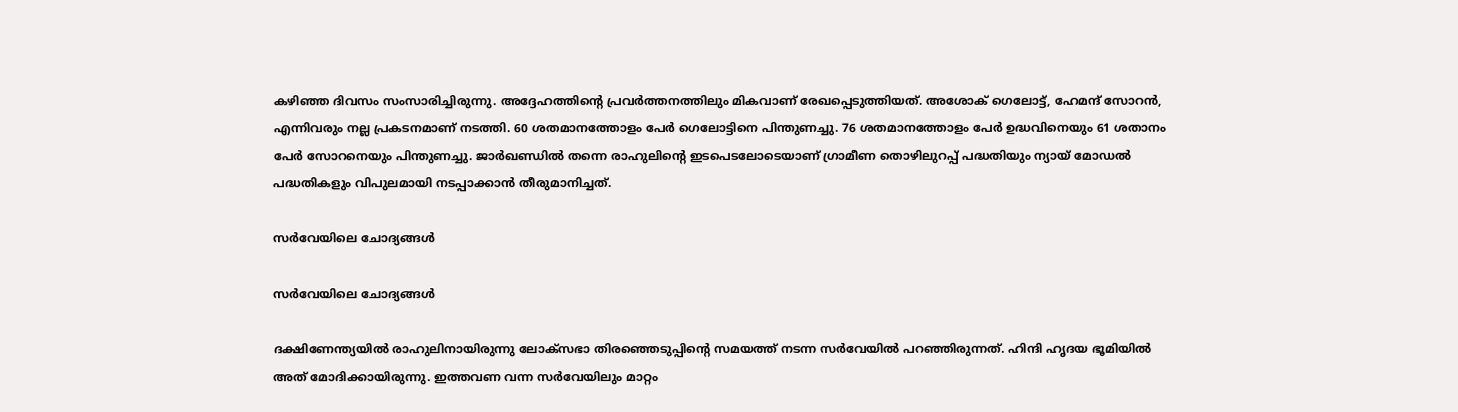കഴിഞ്ഞ ദിവസം സംസാരിച്ചിരുന്നു. അദ്ദേഹത്തിന്റെ പ്രവര്‍ത്തനത്തിലും മികവാണ് രേഖപ്പെടുത്തിയത്. അശോക് ഗെലോട്ട്, ഹേമന്ദ് സോറന്‍, എന്നിവരും നല്ല പ്രകടനമാണ് നടത്തി. 60 ശതമാനത്തോളം പേര്‍ ഗെലോട്ടിനെ പിന്തുണച്ചു. 76 ശതമാനത്തോളം പേര്‍ ഉദ്ധവിനെയും 61 ശതാനം പേര്‍ സോറനെയും പിന്തുണച്ചു. ജാര്‍ഖണ്ഡില്‍ തന്നെ രാഹുലിന്റെ ഇടപെടലോടെയാണ് ഗ്രാമീണ തൊഴിലുറപ്പ് പദ്ധതിയും ന്യായ് മോഡല്‍ പദ്ധതികളും വിപുലമായി നടപ്പാക്കാന്‍ തീരുമാനിച്ചത്.

സര്‍വേയിലെ ചോദ്യങ്ങള്‍

സര്‍വേയിലെ ചോദ്യങ്ങള്‍

ദക്ഷിണേന്ത്യയില്‍ രാഹുലിനായിരുന്നു ലോക്‌സഭാ തിരഞ്ഞെടുപ്പിന്റെ സമയത്ത് നടന്ന സര്‍വേയില്‍ പറഞ്ഞിരുന്നത്. ഹിന്ദി ഹൃദയ ഭൂമിയില്‍ അത് മോദിക്കായിരുന്നു. ഇത്തവണ വന്ന സര്‍വേയിലും മാറ്റം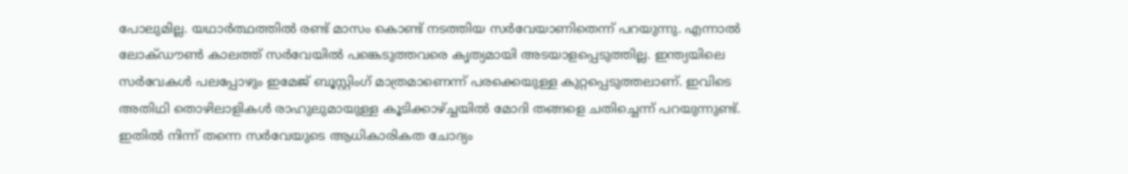പോലുമില്ല. യഥാര്‍ത്ഥത്തില്‍ രണ്ട് മാസം കൊണ്ട് നടത്തിയ സര്‍വേയാണിതെന്ന് പറയുന്നു. എന്നാല്‍ ലോക്ഡൗണ്‍ കാലത്ത് സര്‍വേയില്‍ പങ്കെടുത്തവരെ കൃത്യമായി അടയാളപ്പെടുത്തില്ല. ഇന്ത്യയിലെ സര്‍വേകള്‍ പലപ്പോഴും ഇമേജ് ബൂസ്റ്റിംഗ് മാത്രമാണെന്ന് പരക്കെയുള്ള കുറ്റപ്പെടുത്തലാണ്. ഇവിടെ അതിഥി തൊഴിലാളികള്‍ രാഹുലുമായുള്ള കൂടിക്കാഴ്ച്ചയില്‍ മോദി തങ്ങളെ ചതിച്ചെന്ന് പറയുന്നുണ്ട്. ഇതില്‍ നിന്ന് തന്നെ സര്‍വേയുടെ ആധികാരികത ചോദ്യം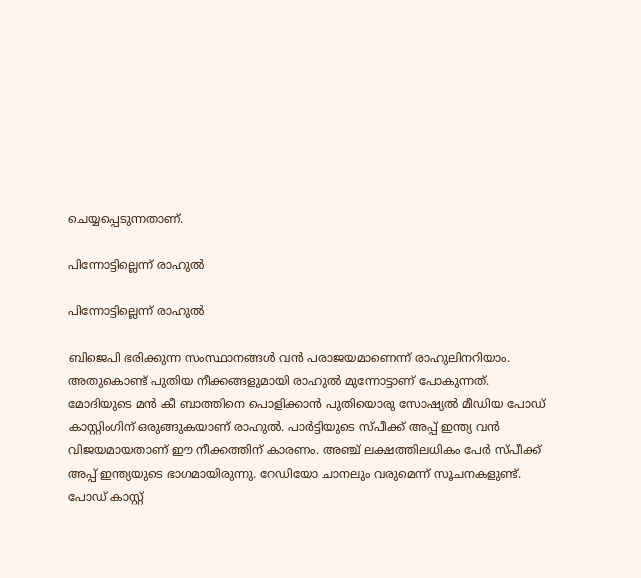ചെയ്യപ്പെടുന്നതാണ്.

പിന്നോട്ടില്ലെന്ന് രാഹുല്‍

പിന്നോട്ടില്ലെന്ന് രാഹുല്‍

ബിജെപി ഭരിക്കുന്ന സംസ്ഥാനങ്ങള്‍ വന്‍ പരാജയമാണെന്ന് രാഹുലിനറിയാം. അതുകൊണ്ട് പുതിയ നീക്കങ്ങളുമായി രാഹുല്‍ മുന്നോട്ടാണ് പോകുന്നത്. മോദിയുടെ മന്‍ കീ ബാത്തിനെ പൊളിക്കാന്‍ പുതിയൊരു സോഷ്യല്‍ മീഡിയ പോഡ് കാസ്റ്റിംഗിന് ഒരുങ്ങുകയാണ് രാഹുല്‍. പാര്‍ട്ടിയുടെ സ്പീക്ക് അപ്പ് ഇന്ത്യ വന്‍ വിജയമായതാണ് ഈ നീക്കത്തിന് കാരണം. അഞ്ച് ലക്ഷത്തിലധികം പേര്‍ സ്പീക്ക് അപ്പ് ഇന്ത്യയുടെ ഭാഗമായിരുന്നു. റേഡിയോ ചാനലും വരുമെന്ന് സൂചനകളുണ്ട്. പോഡ് കാസ്റ്റ്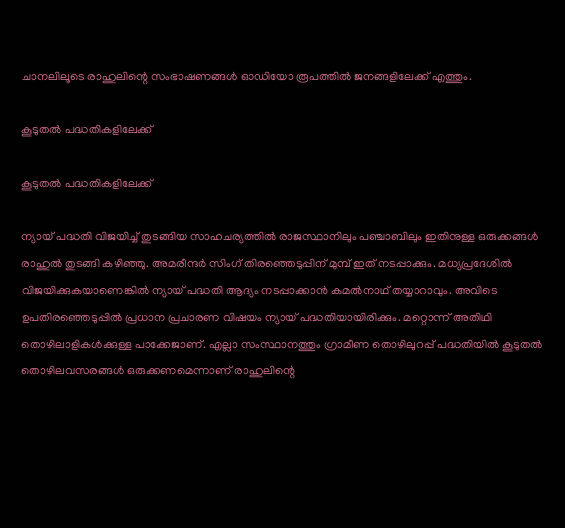ചാനലിലൂടെ രാഹുലിന്റെ സംഭാഷണങ്ങള്‍ ഓഡിയോ രൂപത്തില്‍ ജനങ്ങളിലേക്ക് എത്തും.

കൂടുതല്‍ പദ്ധതികളിലേക്ക്

കൂടുതല്‍ പദ്ധതികളിലേക്ക്

ന്യായ് പദ്ധതി വിജയിച്ച് തുടങ്ങിയ സാഹചര്യത്തില്‍ രാജസ്ഥാനിലും പഞ്ചാബിലും ഇതിനുള്ള ഒരുക്കങ്ങള്‍ രാഹുല്‍ തുടങ്ങി കഴിഞ്ഞു. അമരീന്ദര്‍ സിംഗ് തിരഞ്ഞെടുപ്പിന് മുമ്പ് ഇത് നടപ്പാക്കും. മധ്യപ്രദേശില്‍ വിജയിക്കുകയാണെങ്കില്‍ ന്യായ് പദ്ധതി ആദ്യം നടപ്പാക്കാന്‍ കമല്‍നാഥ് തയ്യാറാവും. അവിടെ ഉപതിരഞ്ഞെടുപ്പില്‍ പ്രധാന പ്രചാരണ വിഷയം ന്യായ് പദ്ധതിയായിരിക്കും. മറ്റൊന്ന് അതിഥി തൊഴിലാളികള്‍ക്കുള്ള പാക്കേജാണ്. എല്ലാ സംസ്ഥാനത്തും ഗ്രാമീണ തൊഴിലുറപ്പ് പദ്ധതിയില്‍ കൂടുതല്‍ തൊഴിലവസരങ്ങള്‍ ഒരുക്കണമെന്നാണ് രാഹുലിന്റെ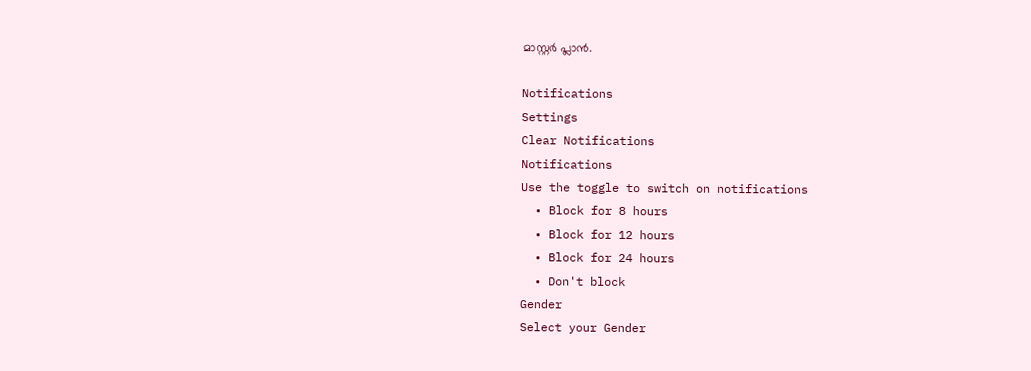മാസ്റ്റര്‍ പ്ലാന്‍.

Notifications
Settings
Clear Notifications
Notifications
Use the toggle to switch on notifications
  • Block for 8 hours
  • Block for 12 hours
  • Block for 24 hours
  • Don't block
Gender
Select your Gender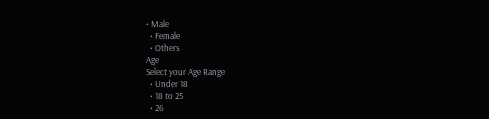• Male
  • Female
  • Others
Age
Select your Age Range
  • Under 18
  • 18 to 25
  • 26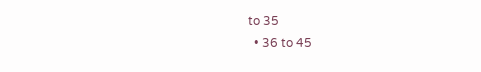to 35
  • 36 to 45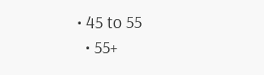• 45 to 55
  • 55+